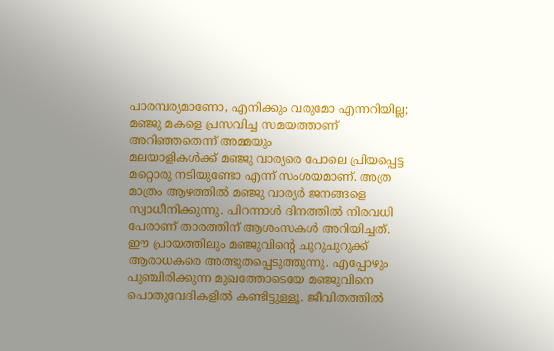പാരമ്പര്യമാണോ, എനിക്കും വരുമോ എന്നറിയില്ല; മഞ്ജു മകളെ പ്രസവിച്ച സമയത്താണ് അറിഞ്ഞതെന്ന് അമ്മയും
മലയാളികൾക്ക് മഞ്ജു വാര്യരെ പോലെ പ്രിയപ്പെട്ട മറ്റൊരു നടിയുണ്ടോ എന്ന് സംശയമാണ്. അത്ര മാത്രം ആഴത്തിൽ മഞ്ജു വാര്യർ ജനങ്ങളെ സ്വാധീനിക്കുന്നു. പിറന്നാൾ ദിനത്തിൽ നിരവധി പേരാണ് താരത്തിന് ആശംസകൾ അറിയിച്ചത്. ഈ പ്രായത്തിലും മഞ്ജുവിന്റെ ചുറുചുറുക്ക് ആരാധകരെ അത്ഭുതപ്പെടുത്തുന്നു. എപ്പോഴും പുഞ്ചിരിക്കുന്ന മുഖത്തോടെയേ മഞ്ജുവിനെ പൊതുവേദികളിൽ കണ്ടിട്ടുള്ളൂ. ജീവിതത്തിൽ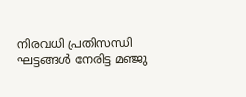നിരവധി പ്രതിസന്ധി ഘട്ടങ്ങൾ നേരിട്ട മഞ്ജു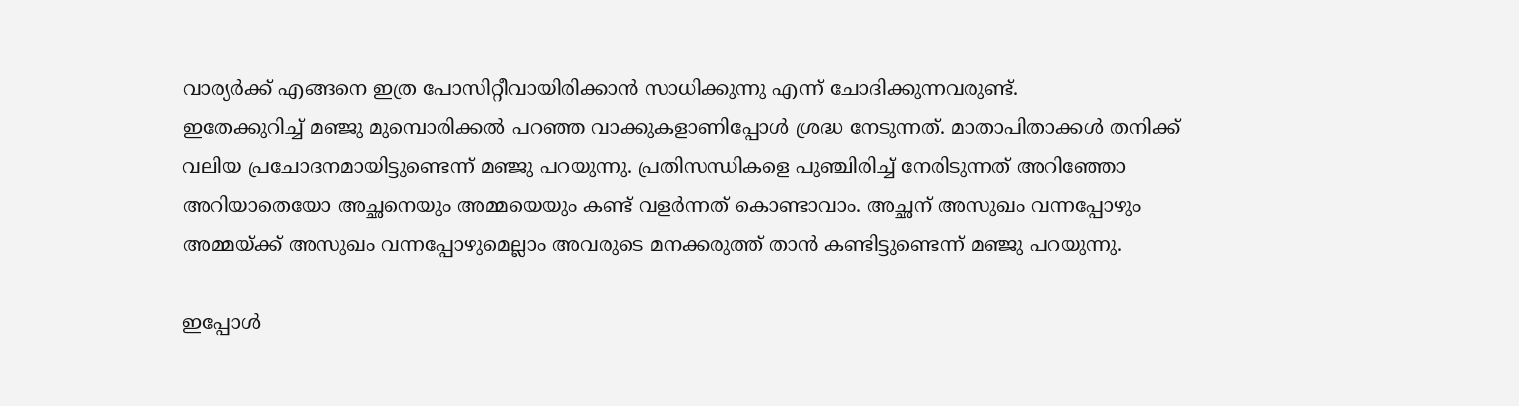വാര്യർക്ക് എങ്ങനെ ഇത്ര പോസിറ്റീവായിരിക്കാൻ സാധിക്കുന്നു എന്ന് ചോദിക്കുന്നവരുണ്ട്.
ഇതേക്കുറിച്ച് മഞ്ജു മുമ്പൊരിക്കൽ പറഞ്ഞ വാക്കുകളാണിപ്പോൾ ശ്രദ്ധ നേടുന്നത്. മാതാപിതാക്കൾ തനിക്ക് വലിയ പ്രചോദനമായിട്ടുണ്ടെന്ന് മഞ്ജു പറയുന്നു. പ്രതിസന്ധികളെ പുഞ്ചിരിച്ച് നേരിടുന്നത് അറിഞ്ഞോ അറിയാതെയോ അച്ഛനെയും അമ്മയെയും കണ്ട് വളർന്നത് കൊണ്ടാവാം. അച്ഛന് അസുഖം വന്നപ്പോഴും അമ്മയ്ക്ക് അസുഖം വന്നപ്പോഴുമെല്ലാം അവരുടെ മനക്കരുത്ത് താൻ കണ്ടിട്ടുണ്ടെന്ന് മഞ്ജു പറയുന്നു.

ഇപ്പോൾ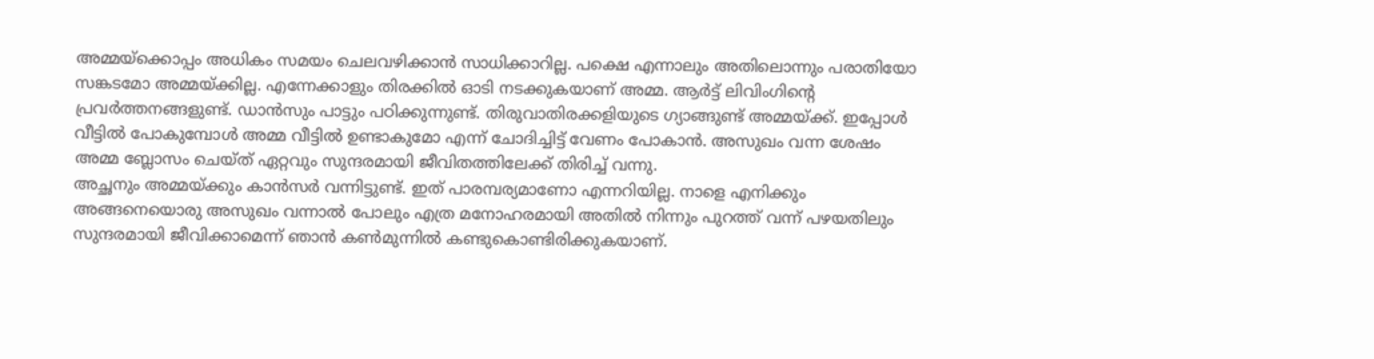അമ്മയ്ക്കൊപ്പം അധികം സമയം ചെലവഴിക്കാൻ സാധിക്കാറില്ല. പക്ഷെ എന്നാലും അതിലൊന്നും പരാതിയോ സങ്കടമോ അമ്മയ്ക്കില്ല. എന്നേക്കാളും തിരക്കിൽ ഓടി നടക്കുകയാണ് അമ്മ. ആർട്ട് ലിവിംഗിന്റെ പ്രവർത്തനങ്ങളുണ്ട്. ഡാൻസും പാട്ടും പഠിക്കുന്നുണ്ട്. തിരുവാതിരക്കളിയുടെ ഗ്യാങ്ങുണ്ട് അമ്മയ്ക്ക്. ഇപ്പോൾ വീട്ടിൽ പോകുമ്പോൾ അമ്മ വീട്ടിൽ ഉണ്ടാകുമോ എന്ന് ചോദിച്ചിട്ട് വേണം പോകാൻ. അസുഖം വന്ന ശേഷം അമ്മ ബ്ലോസം ചെയ്ത് ഏറ്റവും സുന്ദരമായി ജീവിതത്തിലേക്ക് തിരിച്ച് വന്നു.
അച്ഛനും അമ്മയ്ക്കും കാൻസർ വന്നിട്ടുണ്ട്. ഇത് പാരമ്പര്യമാണോ എന്നറിയില്ല. നാളെ എനിക്കും അങ്ങനെയൊരു അസുഖം വന്നാൽ പോലും എത്ര മനോഹരമായി അതിൽ നിന്നും പുറത്ത് വന്ന് പഴയതിലും സുന്ദരമായി ജീവിക്കാമെന്ന് ഞാൻ കൺമുന്നിൽ കണ്ടുകൊണ്ടിരിക്കുകയാണ്.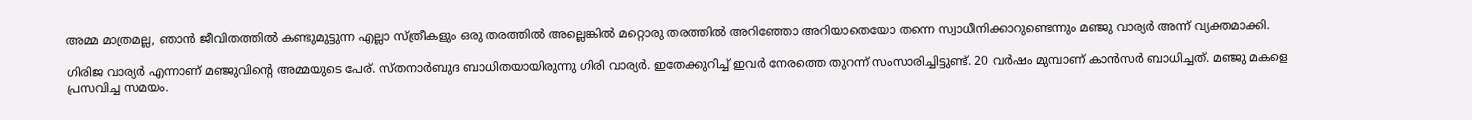അമ്മ മാത്രമല്ല, ഞാൻ ജീവിതത്തിൽ കണ്ടുമുട്ടുന്ന എല്ലാ സ്ത്രീകളും ഒരു തരത്തിൽ അല്ലെങ്കിൽ മറ്റൊരു തരത്തിൽ അറിഞ്ഞോ അറിയാതെയോ തന്നെ സ്വാധീനിക്കാറുണ്ടെന്നും മഞ്ജു വാര്യർ അന്ന് വ്യക്തമാക്കി.

ഗിരിജ വാര്യർ എന്നാണ് മഞ്ജുവിന്റെ അമ്മയുടെ പേര്. സ്തനാർബുദ ബാധിതയായിരുന്നു ഗിരി വാര്യർ. ഇതേക്കുറിച്ച് ഇവർ നേരത്തെ തുറന്ന് സംസാരിച്ചിട്ടുണ്ട്. 20 വർഷം മുമ്പാണ് കാൻസർ ബാധിച്ചത്. മഞ്ജു മകളെ പ്രസവിച്ച സമയം.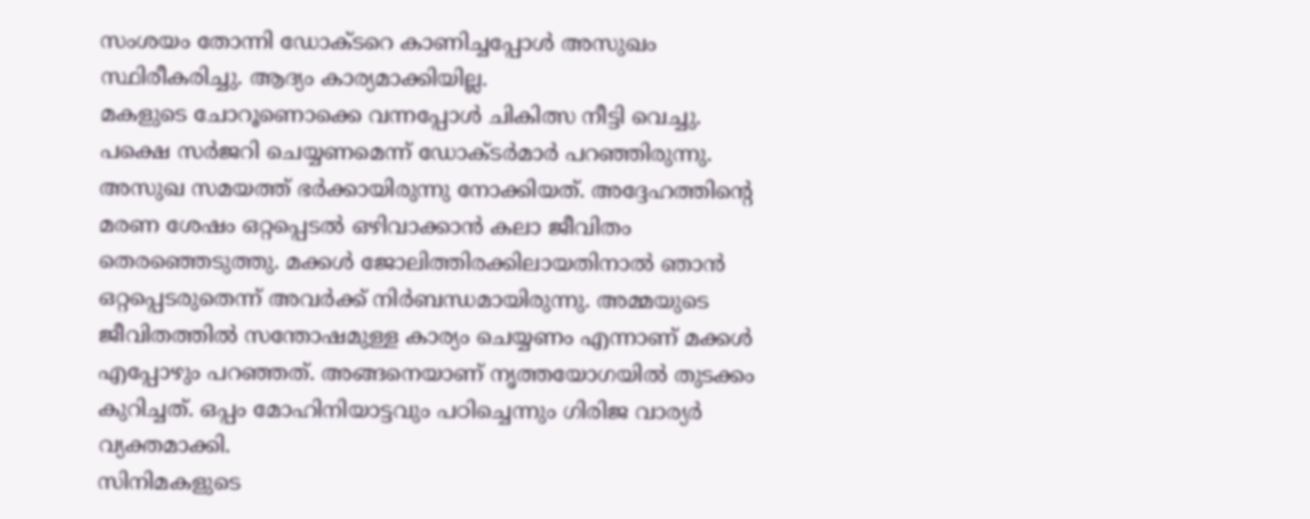സംശയം തോന്നി ഡോക്ടറെ കാണിച്ചപ്പോൾ അസുഖം സ്ഥിരീകരിച്ചു. ആദ്യം കാര്യമാക്കിയില്ല.
മകളുടെ ചോറൂണൊക്കെ വന്നപ്പോൾ ചികിത്സ നീട്ടി വെച്ചു. പക്ഷെ സർജറി ചെയ്യണമെന്ന് ഡോക്ടർമാർ പറഞ്ഞിരുന്നു. അസുഖ സമയത്ത് ഭർക്കായിരുന്നു നോക്കിയത്. അദ്ദേഹത്തിന്റെ മരണ ശേഷം ഒറ്റപ്പെടൽ ഒഴിവാക്കാൻ കലാ ജീവിതം തെരഞ്ഞെടുത്തു. മക്കൾ ജോലിത്തിരക്കിലായതിനാൽ ഞാൻ ഒറ്റപ്പെടരുതെന്ന് അവർക്ക് നിർബന്ധമായിരുന്നു. അമ്മയുടെ ജീവിതത്തിൽ സന്തോഷമുള്ള കാര്യം ചെയ്യണം എന്നാണ് മക്കൾ എപ്പോഴും പറഞ്ഞത്. അങ്ങനെയാണ് നൃത്തയോഗയിൽ തുടക്കം കുറിച്ചത്. ഒപ്പം മോഹിനിയാട്ടവും പഠിച്ചെന്നും ഗിരിജ വാര്യർ വ്യക്തമാക്കി.
സിനിമകളുടെ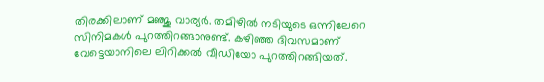തിരക്കിലാണ് മഞ്ജു വാര്യർ. തമിഴിൽ നടിയുടെ ഒന്നിലേറെ സിനിമകൾ പുറത്തിറങ്ങാനുണ്ട്. കഴിഞ്ഞ ദിവസമാണ് വേട്ടെയാനിലെ ലിറിക്കൽ വീഡിയോ പുറത്തിറങ്ങിയത്.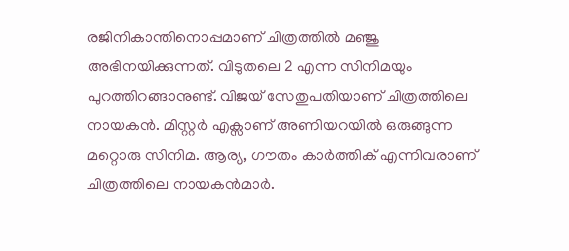രജിനികാന്തിനൊപ്പമാണ് ചിത്രത്തിൽ മഞ്ജു അഭിനയിക്കുന്നത്. വിടുതലെ 2 എന്ന സിനിമയും പുറത്തിറങ്ങാനുണ്ട്. വിജയ് സേതുപതിയാണ് ചിത്രത്തിലെ നായകൻ. മിസ്റ്റർ എക്സാണ് അണിയറയിൽ ഒരുങ്ങുന്ന മറ്റൊരു സിനിമ. ആര്യ, ഗൗതം കാർത്തിക് എന്നിവരാണ് ചിത്രത്തിലെ നായകൻമാർ.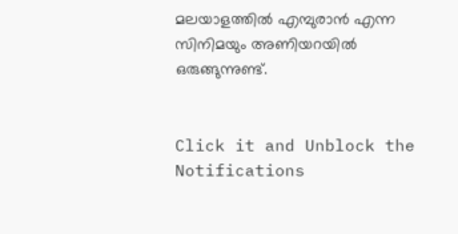മലയാളത്തിൽ എമ്പുരാൻ എന്ന സിനിമയും അണിയറയിൽ ഒരുങ്ങുന്നുണ്ട്.


Click it and Unblock the Notifications